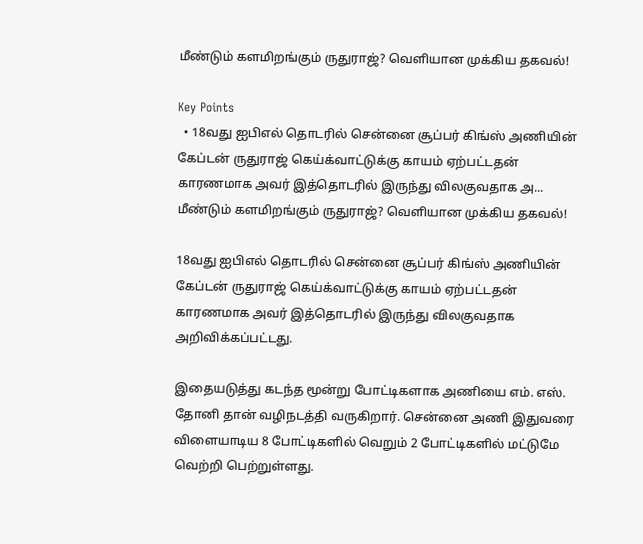மீண்டும் களமிறங்கும் ருதுராஜ்? வெளியான முக்கிய தகவல்!

Key Points
  • 18வது ஐபிஎல் தொடரில் சென்னை சூப்பர் கிங்ஸ் அணியின் கேப்டன் ருதுராஜ் கெய்க்வாட்டுக்கு காயம் ஏற்பட்டதன் காரணமாக அவர் இத்தொடரில் இருந்து விலகுவதாக அ...
மீண்டும் களமிறங்கும் ருதுராஜ்? வெளியான முக்கிய தகவல்!

18வது ஐபிஎல் தொடரில் சென்னை சூப்பர் கிங்ஸ் அணியின் கேப்டன் ருதுராஜ் கெய்க்வாட்டுக்கு காயம் ஏற்பட்டதன் காரணமாக அவர் இத்தொடரில் இருந்து விலகுவதாக அறிவிக்கப்பட்டது.

இதையடுத்து கடந்த மூன்று போட்டிகளாக அணியை எம். எஸ். தோனி தான் வழிநடத்தி வருகிறார். சென்னை அணி இதுவரை விளையாடிய 8 போட்டிகளில் வெறும் 2 போட்டிகளில் மட்டுமே வெற்றி பெற்றுள்ளது.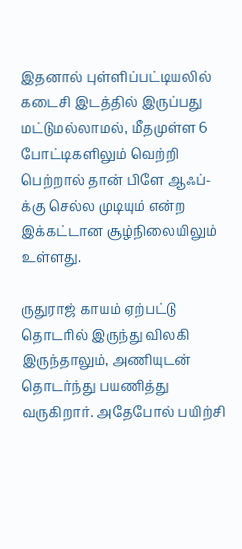இதனால் புள்ளிப்பட்டியலில் கடைசி இடத்தில் இருப்பது மட்டுமல்லாமல், மீதமுள்ள 6 போட்டிகளிலும் வெற்றி பெற்றால் தான் பிளே ஆஃப்-க்கு செல்ல முடியும் என்ற இக்கட்டான சூழ்நிலையிலும் உள்ளது.

ருதுராஜ் காயம் ஏற்பட்டு தொடரில் இருந்து விலகி இருந்தாலும், அணியுடன் தொடர்ந்து பயணித்து வருகிறார். அதேபோல் பயிற்சி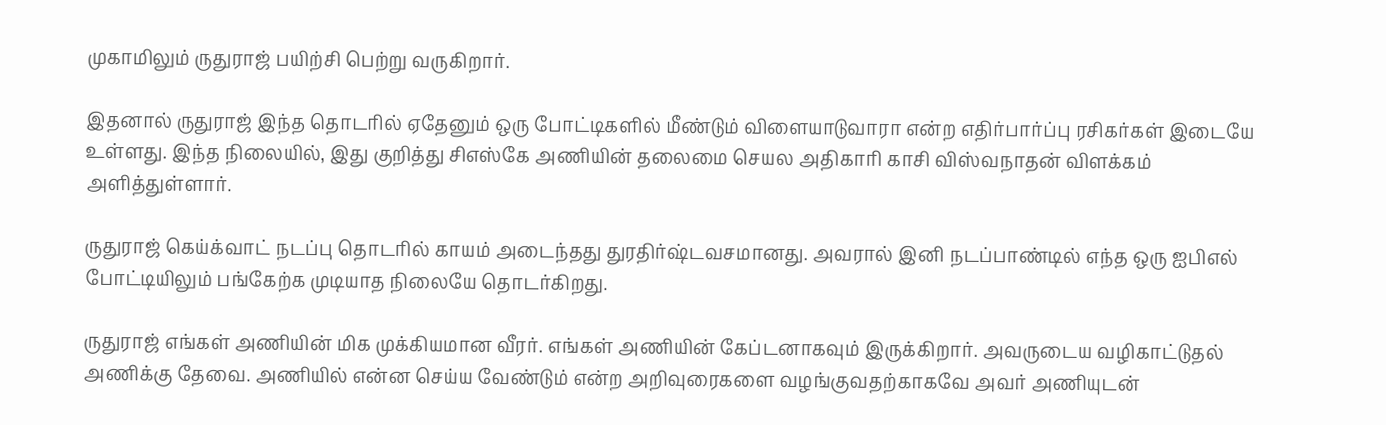முகாமிலும் ருதுராஜ் பயிற்சி பெற்று வருகிறார்.

இதனால் ருதுராஜ் இந்த தொடரில் ஏதேனும் ஒரு போட்டிகளில் மீண்டும் விளையாடுவாரா என்ற எதிர்பார்ப்பு ரசிகர்கள் இடையே உள்ளது. இந்த நிலையில், இது குறித்து சிஎஸ்கே அணியின் தலைமை செயல அதிகாரி காசி விஸ்வநாதன் விளக்கம் அளித்துள்ளார்.

ருதுராஜ் கெய்க்வாட் நடப்பு தொடரில் காயம் அடைந்தது துரதிர்ஷ்டவசமானது. அவரால் இனி நடப்பாண்டில் எந்த ஒரு ஐபிஎல் போட்டியிலும் பங்கேற்க முடியாத நிலையே தொடர்கிறது.

ருதுராஜ் எங்கள் அணியின் மிக முக்கியமான வீரர். எங்கள் அணியின் கேப்டனாகவும் இருக்கிறார். அவருடைய வழிகாட்டுதல் அணிக்கு தேவை. அணியில் என்ன செய்ய வேண்டும் என்ற அறிவுரைகளை வழங்குவதற்காகவே அவர் அணியுடன்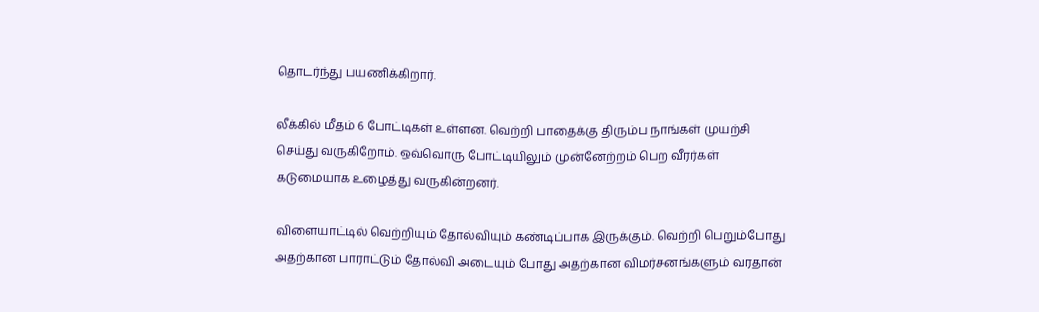தொடர்ந்து பயணிக்கிறார்.

லீக்கில் மீதம் 6 போட்டிகள் உள்ளன. வெற்றி பாதைக்கு திரும்ப நாங்கள் முயற்சி செய்து வருகிறோம். ஒவ்வொரு போட்டியிலும் முன்னேற்றம் பெற வீரர்கள் கடுமையாக உழைத்து வருகின்றனர்.

விளையாட்டில் வெற்றியும் தோல்வியும் கண்டிப்பாக இருக்கும். வெற்றி பெறும்போது அதற்கான பாராட்டும் தோல்வி அடையும் போது அதற்கான விமர்சனங்களும் வரதான்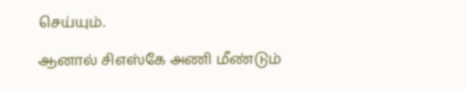செய்யும்.

ஆனால் சிஎஸ்கே அணி மீண்டும்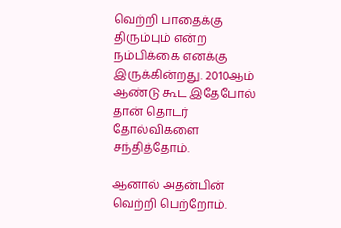வெற்றி பாதைக்கு திரும்பும் என்ற நம்பிக்கை எனக்கு இருக்கின்றது. 2010ஆம் ஆண்டு கூட இதேபோல் தான் தொடர் தோல்விகளை சந்தித்தோம்.

ஆனால் அதன்பின் வெற்றி பெற்றோம்.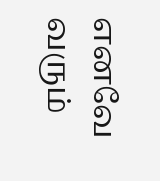எனவே வரும்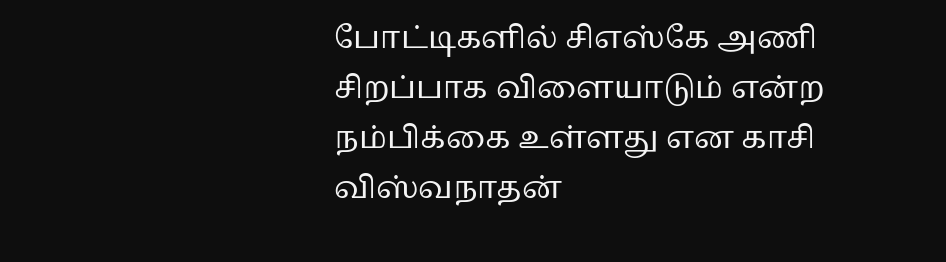போட்டிகளில் சிஎஸ்கே அணி சிறப்பாக விளையாடும் என்ற நம்பிக்கை உள்ளது என காசி விஸ்வநாதன்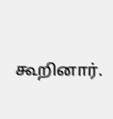கூறினார்.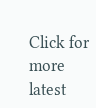Click for more latest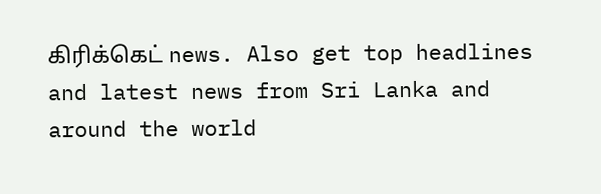கிரிக்கெட் news. Also get top headlines and latest news from Sri Lanka and around the world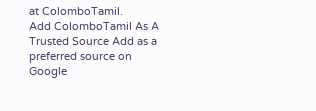at ColomboTamil.
Add ColomboTamil As A Trusted Source Add as a preferred source on Google